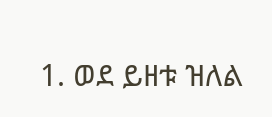1. ወደ ይዘቱ ዝለል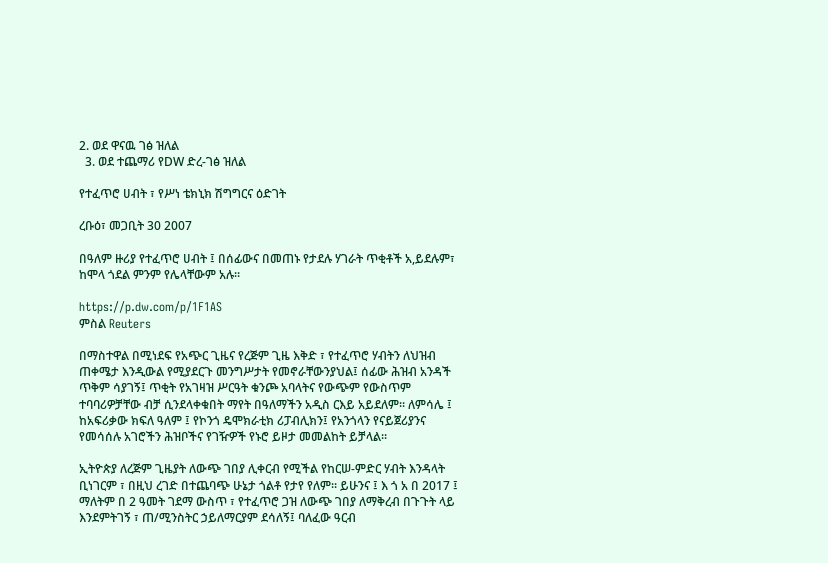2. ወደ ዋናዉ ገፅ ዝለል
  3. ወደ ተጨማሪ የDW ድረ-ገፅ ዝለል

የተፈጥሮ ሀብት ፣ የሥነ ቴክኒክ ሽግግርና ዕድገት

ረቡዕ፣ መጋቢት 30 2007

በዓለም ዙሪያ የተፈጥሮ ሀብት ፤ በሰፊውና በመጠኑ የታደሉ ሃገራት ጥቂቶች አ,ይደሉም፣ ከሞላ ጎደል ምንም የሌላቸውም አሉ።

https://p.dw.com/p/1F1AS
ምስል Reuters

በማስተዋል በሚነደፍ የአጭር ጊዜና የረጅም ጊዜ እቅድ ፣ የተፈጥሮ ሃብትን ለህዝብ ጠቀሜታ እንዲውል የሚያደርጉ መንግሥታት የመኖራቸውንያህል፤ ሰፊው ሕዝብ አንዳች ጥቅም ሳያገኝ፤ ጥቂት የአገዛዝ ሥርዓት ቁንጮ አባላትና የውጭም የውስጥም ተባባሪዎቻቸው ብቻ ሲንደላቀቁበት ማየት በዓለማችን አዲስ ርእይ አይደለም። ለምሳሌ ፤ ከአፍሪቃው ክፍለ ዓለም ፤ የኮንጎ ዴሞክራቲክ ሪፓብሊክን፤ የአንጎላን የናይጀሪያንና የመሳሰሉ አገሮችን ሕዝቦችና የገዥዎች የኑሮ ይዞታ መመልከት ይቻላል።

ኢትዮጵያ ለረጅም ጊዜያት ለውጭ ገበያ ሊቀርብ የሚችል የከርሠ-ምድር ሃብት እንዳላት ቢነገርም ፣ በዚህ ረገድ በተጨባጭ ሁኔታ ጎልቶ የታየ የለም። ይሁንና ፤ እ ጎ አ በ 2017 ፤ ማለትም በ 2 ዓመት ገደማ ውስጥ ፣ የተፈጥሮ ጋዝ ለውጭ ገበያ ለማቅረብ በጉጉት ላይ እንደምትገኝ ፣ ጠ/ሚንስትር ኃይለማርያም ደሳለኝ፤ ባለፈው ዓርብ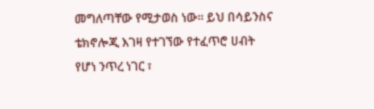መግለጣቸው የሚታወስ ነው። ይህ በሳይንስና ቴክኖሎጂ እገዛ የተገኘው የተፈጥሮ ሀብት የሆነ ንጥረ ነገር ፣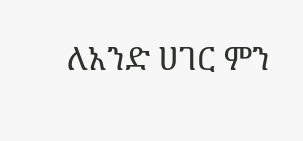ለአንድ ሀገር ምን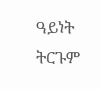ዓይነት ትርጉም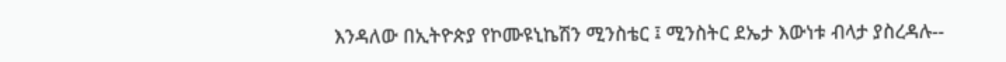እንዳለው በኢትዮጵያ የኮሙዩኒኬሽን ሚንስቴር ፤ ሚንስትር ደኤታ እውነቱ ብላታ ያስረዳሉ--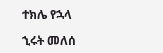ተክሌ የኋላ

ኂሩት መለሰ